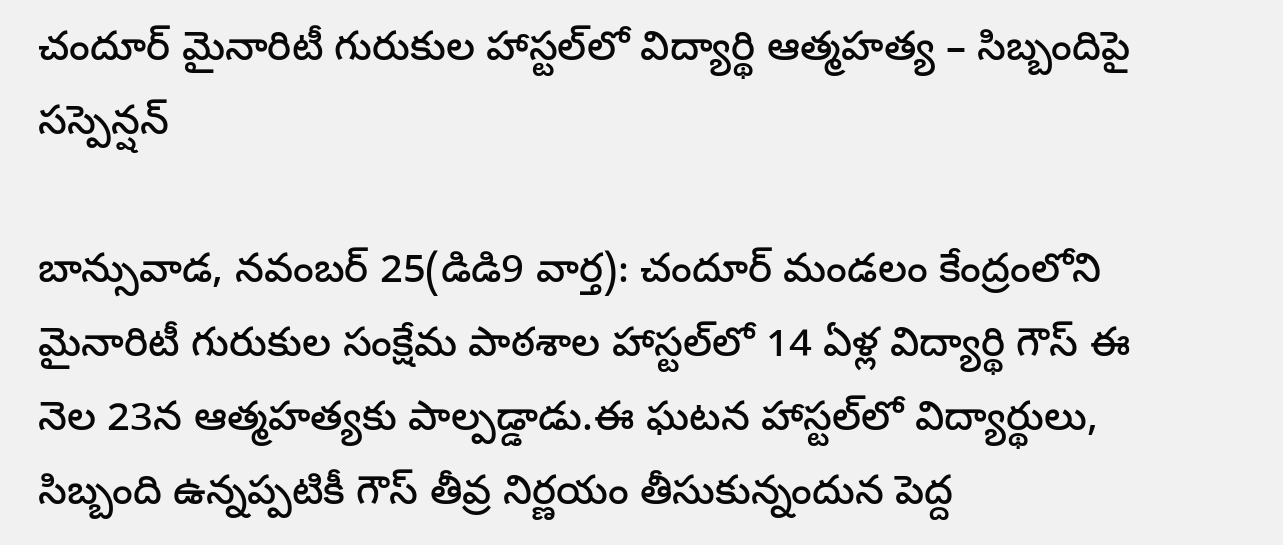చందూర్ మైనారిటీ గురుకుల హాస్టల్‌లో విద్యార్థి ఆత్మహత్య – సిబ్బందిపై సస్పెన్షన్

బాన్సువాడ, నవంబర్ 25(డిడి9 వార్త): చందూర్ మండలం కేంద్రంలోని మైనారిటీ గురుకుల సంక్షేమ పాఠశాల హాస్టల్‌లో 14 ఏళ్ల విద్యార్థి గౌస్ ఈ నెల 23న ఆత్మహత్యకు పాల్పడ్డాడు.ఈ ఘటన హాస్టల్‌లో విద్యార్థులు, సిబ్బంది ఉన్నప్పటికీ గౌస్ తీవ్ర నిర్ణయం తీసుకున్నందున పెద్ద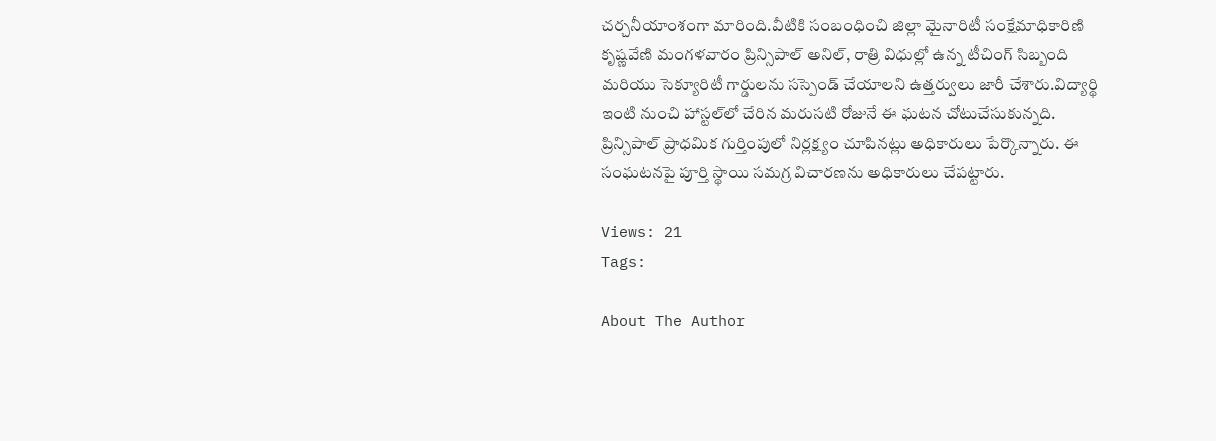చర్చనీయాంశంగా మారింది.వీటికి సంబంధించి జిల్లా మైనారిటీ సంక్షేమాధికారిణి కృష్ణవేణి మంగళవారం ప్రిన్సిపాల్ అనిల్, రాత్రి విధుల్లో ఉన్న టీచింగ్ సిబ్బంది మరియు సెక్యూరిటీ గార్డులను సస్పెండ్ చేయాలని ఉత్తర్వులు జారీ చేశారు.విద్యార్థి ఇంటి నుంచి హాస్టల్‌లో చేరిన మరుసటి రోజునే ఈ ఘటన చోటుచేసుకున్నది. ప్రిన్సిపాల్ ప్రాధమిక గుర్తింపులో నిర్లక్ష్యం చూపినట్లు అధికారులు పేర్కొన్నారు. ఈ సంఘటనపై పూర్తి స్థాయి సమగ్ర విచారణను అధికారులు చేపట్టారు.

Views: 21
Tags:

About The Author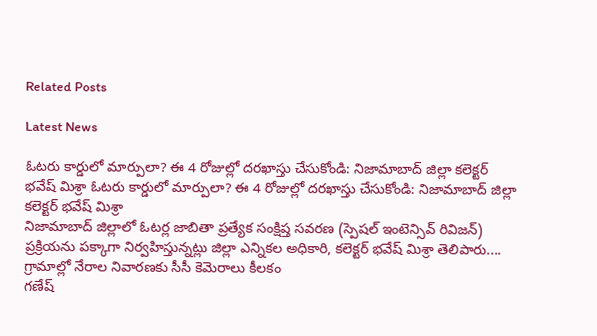Related Posts

Latest News

ఓటరు కార్డులో మార్పులా? ఈ 4 రోజుల్లో దరఖాస్తు చేసుకోండి: నిజామాబాద్ జిల్లా కలెక్టర్ భవేష్ మిశ్రా ఓటరు కార్డులో మార్పులా? ఈ 4 రోజుల్లో దరఖాస్తు చేసుకోండి: నిజామాబాద్ జిల్లా కలెక్టర్ భవేష్ మిశ్రా
నిజామాబాద్ జిల్లాలో ఓటర్ల జాబితా ప్రత్యేక సంక్షిప్త సవరణ (స్పెషల్‌ ఇంటెన్సివ్‌ రివిజన్‌) ప్రక్రియను పక్కాగా నిర్వహిస్తున్నట్లు జిల్లా ఎన్నికల అధికారి, కలెక్టర్‌ భవేష్‌ మిశ్రా తెలిపారు....
గ్రామాల్లో నేరాల నివారణకు సీసీ కెమెరాలు కీలకం
గణేష్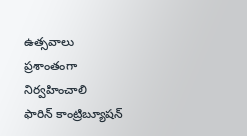ఉత్సవాలు ప్రశాంతంగా నిర్వహించాలి
ఫారిన్ కాంట్రిబ్యూషన్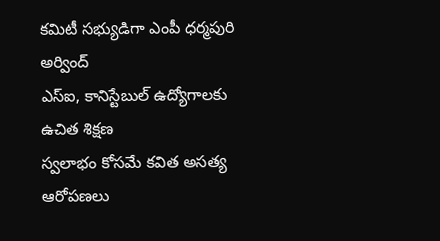కమిటీ సభ్యుడిగా ఎంపీ ధర్మపురి అర్వింద్
ఎస్‌ఐ, కానిస్టేబుల్‌ ఉద్యోగాలకు ఉచిత శిక్షణ
స్వలాభం కోసమే కవిత అసత్య ఆరోపణలు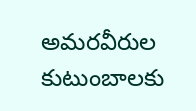అమరవీరుల కుటుంబాలకు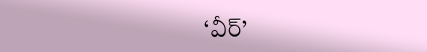‘వీర్‌’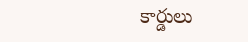కార్డులు